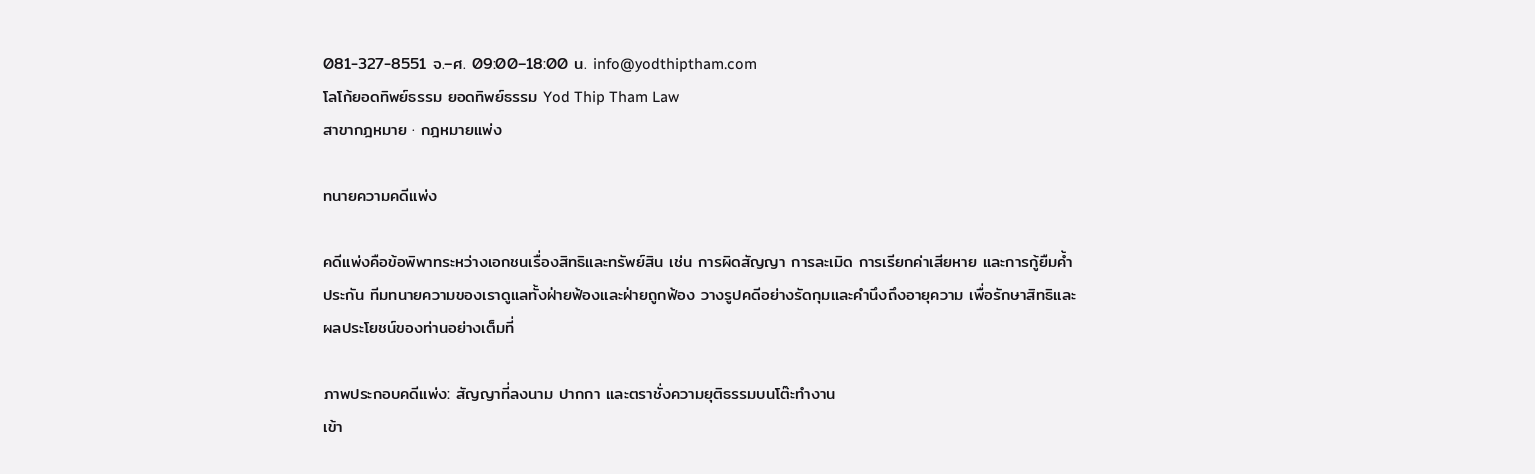081-327-8551 จ.–ศ. 09:00–18:00 น. info@yodthiptham.com
โลโก้ยอดทิพย์ธรรม ยอดทิพย์ธรรม Yod Thip Tham Law
สาขากฎหมาย · กฎหมายแพ่ง

ทนายความคดีแพ่ง

คดีแพ่งคือข้อพิพาทระหว่างเอกชนเรื่องสิทธิและทรัพย์สิน เช่น การผิดสัญญา การละเมิด การเรียกค่าเสียหาย และการกู้ยืมค้ำประกัน ทีมทนายความของเราดูแลทั้งฝ่ายฟ้องและฝ่ายถูกฟ้อง วางรูปคดีอย่างรัดกุมและคำนึงถึงอายุความ เพื่อรักษาสิทธิและผลประโยชน์ของท่านอย่างเต็มที่

ภาพประกอบคดีแพ่ง: สัญญาที่ลงนาม ปากกา และตราชั่งความยุติธรรมบนโต๊ะทำงาน
เข้า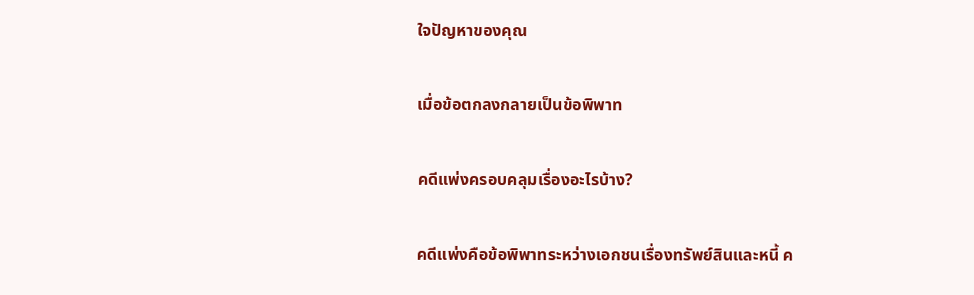ใจปัญหาของคุณ

เมื่อข้อตกลงกลายเป็นข้อพิพาท

คดีแพ่งครอบคลุมเรื่องอะไรบ้าง?

คดีแพ่งคือข้อพิพาทระหว่างเอกชนเรื่องทรัพย์สินและหนี้ ค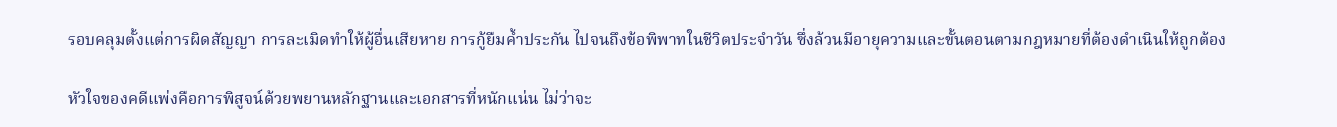รอบคลุมตั้งแต่การผิดสัญญา การละเมิดทำให้ผู้อื่นเสียหาย การกู้ยืมค้ำประกัน ไปจนถึงข้อพิพาทในชีวิตประจำวัน ซึ่งล้วนมีอายุความและขั้นตอนตามกฎหมายที่ต้องดำเนินให้ถูกต้อง

หัวใจของคดีแพ่งคือการพิสูจน์ด้วยพยานหลักฐานและเอกสารที่หนักแน่น ไม่ว่าจะ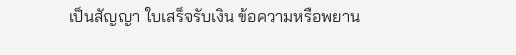เป็นสัญญา ใบเสร็จรับเงิน ข้อความหรือพยาน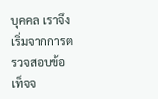บุคคล เราจึงเริ่มจากการตรวจสอบข้อเท็จจ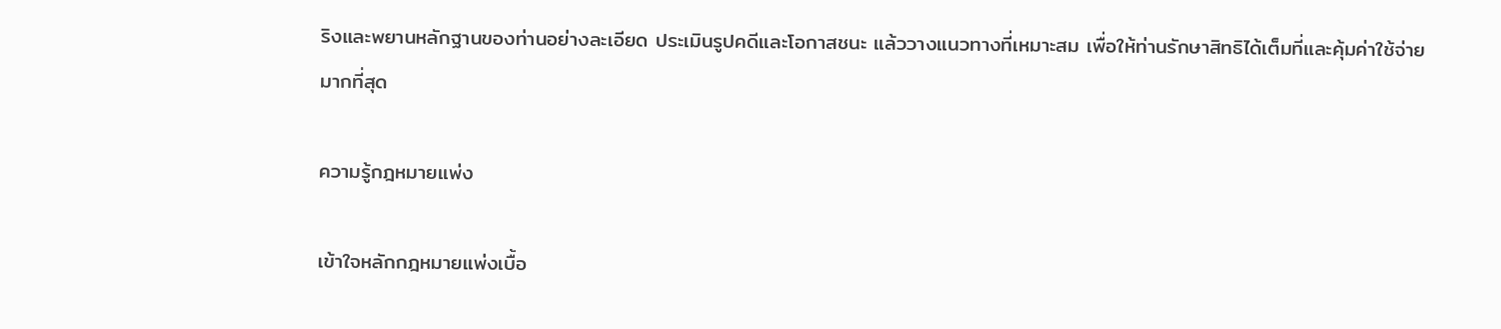ริงและพยานหลักฐานของท่านอย่างละเอียด ประเมินรูปคดีและโอกาสชนะ แล้ววางแนวทางที่เหมาะสม เพื่อให้ท่านรักษาสิทธิได้เต็มที่และคุ้มค่าใช้จ่ายมากที่สุด

ความรู้กฎหมายแพ่ง

เข้าใจหลักกฎหมายแพ่งเบื้อ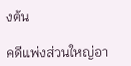งต้น

คดีแพ่งส่วนใหญ่อา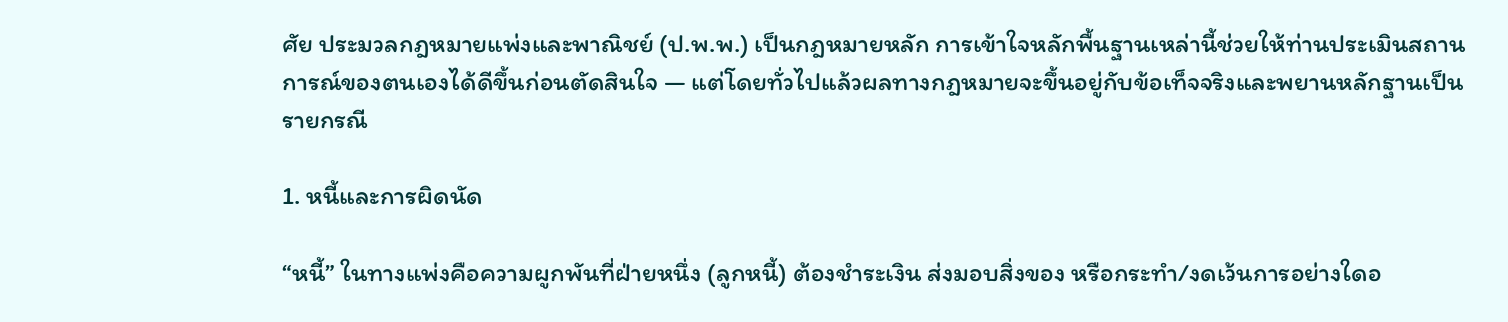ศัย ประมวลกฎหมายแพ่งและพาณิชย์ (ป.พ.พ.) เป็นกฎหมายหลัก การเข้าใจหลักพื้นฐานเหล่านี้ช่วยให้ท่านประเมินสถานการณ์ของตนเองได้ดีขึ้นก่อนตัดสินใจ — แต่โดยทั่วไปแล้วผลทางกฎหมายจะขึ้นอยู่กับข้อเท็จจริงและพยานหลักฐานเป็นรายกรณี

1. หนี้และการผิดนัด

“หนี้” ในทางแพ่งคือความผูกพันที่ฝ่ายหนึ่ง (ลูกหนี้) ต้องชำระเงิน ส่งมอบสิ่งของ หรือกระทำ/งดเว้นการอย่างใดอ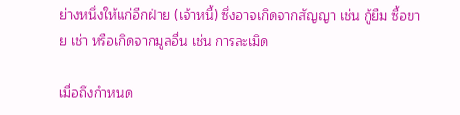ย่างหนึ่งให้แก่อีกฝ่าย (เจ้าหนี้) ซึ่งอาจเกิดจากสัญญา เช่น กู้ยืม ซื้อขาย เช่า หรือเกิดจากมูลอื่น เช่น การละเมิด

เมื่อถึงกำหนด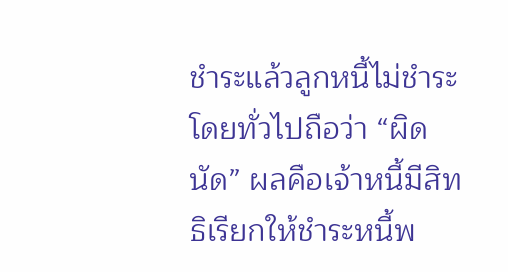ชำระแล้วลูกหนี้ไม่ชำระ โดยทั่วไปถือว่า “ผิดนัด” ผลคือเจ้าหนี้มีสิทธิเรียกให้ชำระหนี้พ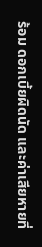ร้อม ดอกเบี้ยผิดนัด และค่าเสียหายที่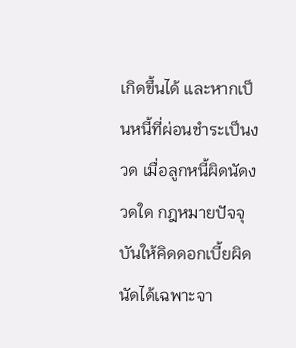เกิดขึ้นได้ และหากเป็นหนี้ที่ผ่อนชำระเป็นงวด เมื่อลูกหนี้ผิดนัดงวดใด กฎหมายปัจจุบันให้คิดดอกเบี้ยผิดนัดได้เฉพาะจา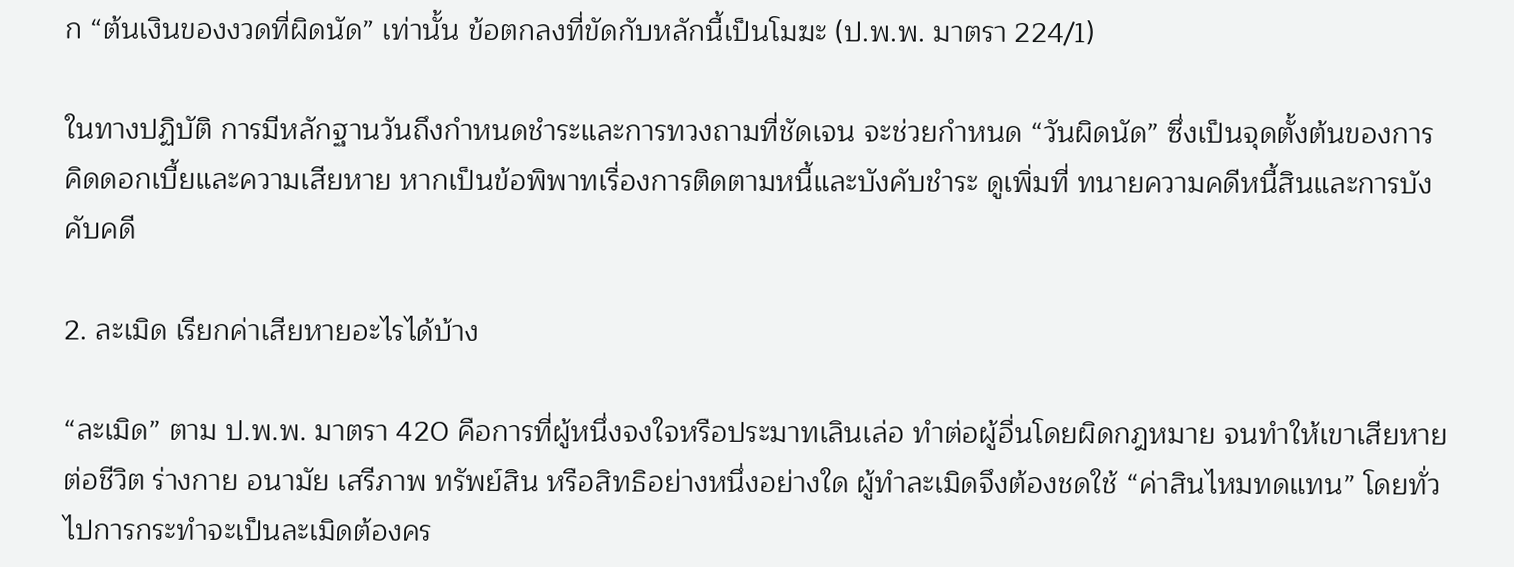ก “ต้นเงินของงวดที่ผิดนัด” เท่านั้น ข้อตกลงที่ขัดกับหลักนี้เป็นโมฆะ (ป.พ.พ. มาตรา 224/1)

ในทางปฏิบัติ การมีหลักฐานวันถึงกำหนดชำระและการทวงถามที่ชัดเจน จะช่วยกำหนด “วันผิดนัด” ซึ่งเป็นจุดตั้งต้นของการคิดดอกเบี้ยและความเสียหาย หากเป็นข้อพิพาทเรื่องการติดตามหนี้และบังคับชำระ ดูเพิ่มที่ ทนายความคดีหนี้สินและการบังคับคดี

2. ละเมิด เรียกค่าเสียหายอะไรได้บ้าง

“ละเมิด” ตาม ป.พ.พ. มาตรา 420 คือการที่ผู้หนึ่งจงใจหรือประมาทเลินเล่อ ทำต่อผู้อื่นโดยผิดกฎหมาย จนทำให้เขาเสียหายต่อชีวิต ร่างกาย อนามัย เสรีภาพ ทรัพย์สิน หรือสิทธิอย่างหนึ่งอย่างใด ผู้ทำละเมิดจึงต้องชดใช้ “ค่าสินไหมทดแทน” โดยทั่วไปการกระทำจะเป็นละเมิดต้องคร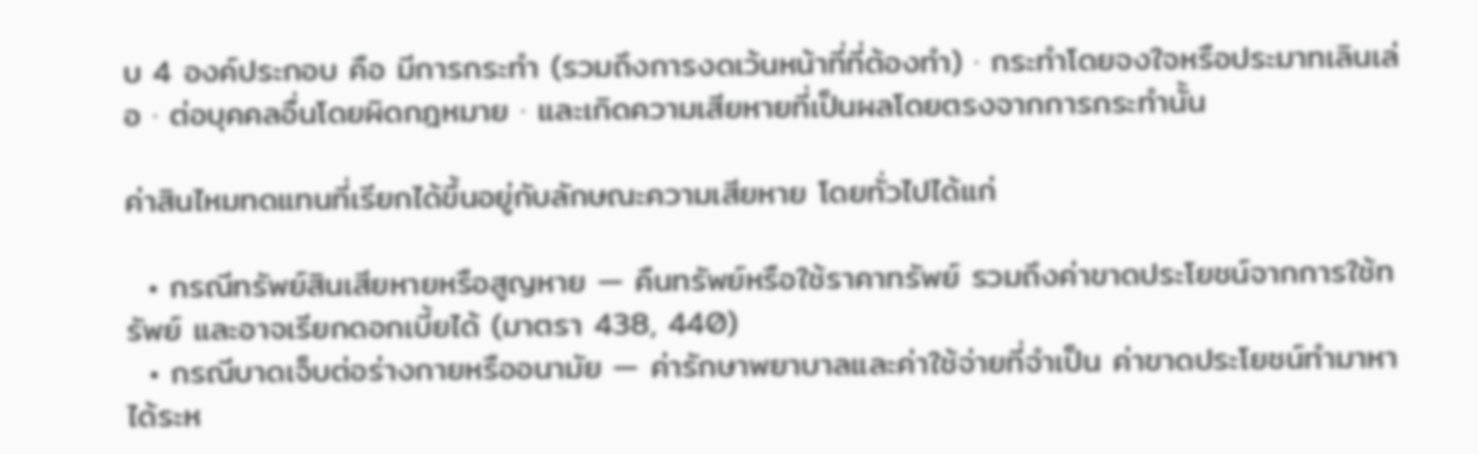บ 4 องค์ประกอบ คือ มีการกระทำ (รวมถึงการงดเว้นหน้าที่ที่ต้องทำ) · กระทำโดยจงใจหรือประมาทเลินเล่อ · ต่อบุคคลอื่นโดยผิดกฎหมาย · และเกิดความเสียหายที่เป็นผลโดยตรงจากการกระทำนั้น

ค่าสินไหมทดแทนที่เรียกได้ขึ้นอยู่กับลักษณะความเสียหาย โดยทั่วไปได้แก่

  • กรณีทรัพย์สินเสียหายหรือสูญหาย — คืนทรัพย์หรือใช้ราคาทรัพย์ รวมถึงค่าขาดประโยชน์จากการใช้ทรัพย์ และอาจเรียกดอกเบี้ยได้ (มาตรา 438, 440)
  • กรณีบาดเจ็บต่อร่างกายหรืออนามัย — ค่ารักษาพยาบาลและค่าใช้จ่ายที่จำเป็น ค่าขาดประโยชน์ทำมาหาได้ระห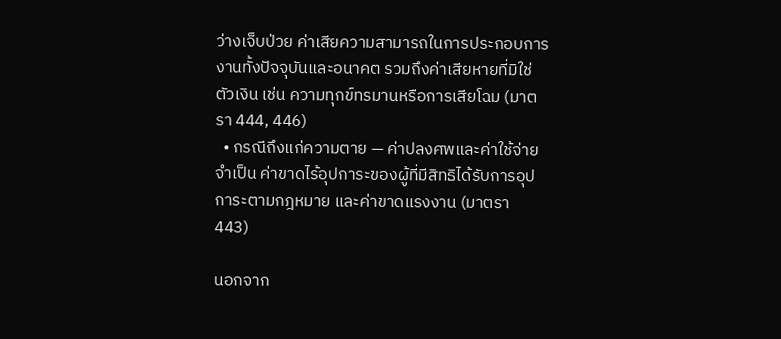ว่างเจ็บป่วย ค่าเสียความสามารถในการประกอบการงานทั้งปัจจุบันและอนาคต รวมถึงค่าเสียหายที่มิใช่ตัวเงิน เช่น ความทุกข์ทรมานหรือการเสียโฉม (มาตรา 444, 446)
  • กรณีถึงแก่ความตาย — ค่าปลงศพและค่าใช้จ่ายจำเป็น ค่าขาดไร้อุปการะของผู้ที่มีสิทธิได้รับการอุปการะตามกฎหมาย และค่าขาดแรงงาน (มาตรา 443)

นอกจาก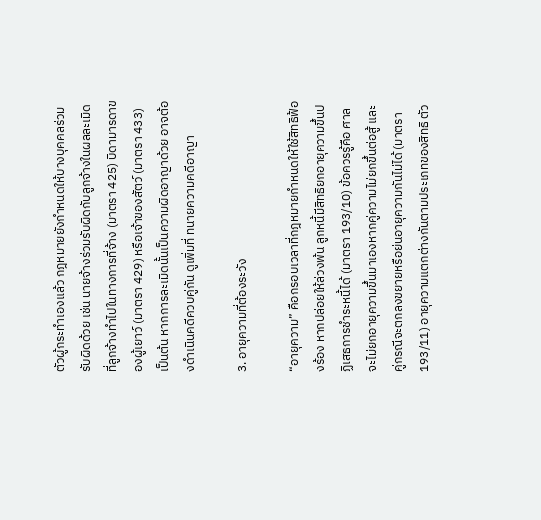ตัวผู้กระทำเองแล้ว กฎหมายยังกำหนดให้บางบุคคลร่วมรับผิดด้วย เช่น นายจ้างร่วมรับผิดกับลูกจ้างในผลละเมิดที่ลูกจ้างทำไปในทางการที่จ้าง (มาตรา 425) บิดามารดาของผู้เยาว์ (มาตรา 429) หรือเจ้าของสัตว์ (มาตรา 433) เป็นต้น หากการละเมิดนั้นเป็นความผิดอาญาด้วย อาจต้องดำเนินคดีควบคู่กัน ดูเพิ่มที่ ทนายความคดีอาญา

3. อายุความที่ต้องระวัง

“อายุความ” คือกรอบเวลาที่กฎหมายกำหนดให้ใช้สิทธิฟ้องร้อง หากปล่อยให้ล่วงพ้น ลูกหนี้มีสิทธิยกอายุความขึ้นปฏิเสธการชำระหนี้ได้ (มาตรา 193/10) ข้อควรรู้คือ ศาลจะไม่ยกอายุความขึ้นมาเองหากคู่ความไม่ยกขึ้นต่อสู้ และคู่กรณีจะตกลงขยายหรือย่นอายุความกันไม่ได้ (มาตรา 193/11) อายุความแตกต่างกันตามประเภทของสิทธิ ตัว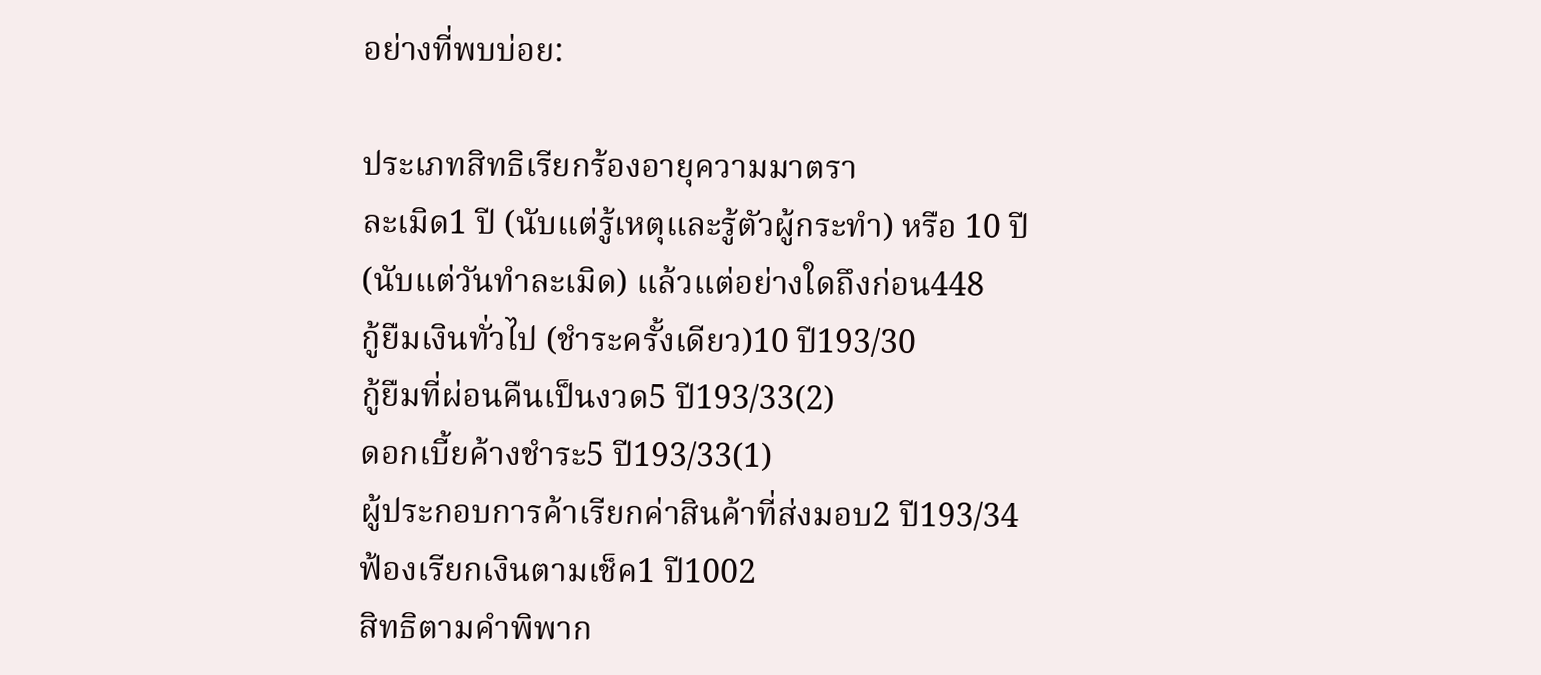อย่างที่พบบ่อย:

ประเภทสิทธิเรียกร้องอายุความมาตรา
ละเมิด1 ปี (นับแต่รู้เหตุและรู้ตัวผู้กระทำ) หรือ 10 ปี (นับแต่วันทำละเมิด) แล้วแต่อย่างใดถึงก่อน448
กู้ยืมเงินทั่วไป (ชำระครั้งเดียว)10 ปี193/30
กู้ยืมที่ผ่อนคืนเป็นงวด5 ปี193/33(2)
ดอกเบี้ยค้างชำระ5 ปี193/33(1)
ผู้ประกอบการค้าเรียกค่าสินค้าที่ส่งมอบ2 ปี193/34
ฟ้องเรียกเงินตามเช็ค1 ปี1002
สิทธิตามคำพิพาก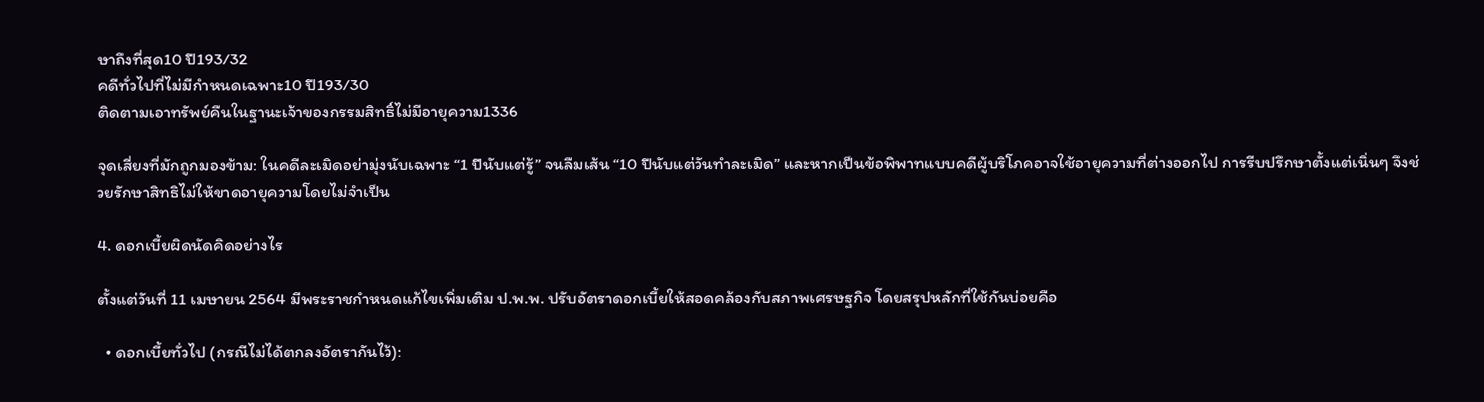ษาถึงที่สุด10 ปี193/32
คดีทั่วไปที่ไม่มีกำหนดเฉพาะ10 ปี193/30
ติดตามเอาทรัพย์คืนในฐานะเจ้าของกรรมสิทธิ์ไม่มีอายุความ1336

จุดเสี่ยงที่มักถูกมองข้าม: ในคดีละเมิดอย่ามุ่งนับเฉพาะ “1 ปีนับแต่รู้” จนลืมเส้น “10 ปีนับแต่วันทำละเมิด” และหากเป็นข้อพิพาทแบบคดีผู้บริโภคอาจใช้อายุความที่ต่างออกไป การรีบปรึกษาตั้งแต่เนิ่นๆ จึงช่วยรักษาสิทธิไม่ให้ขาดอายุความโดยไม่จำเป็น

4. ดอกเบี้ยผิดนัดคิดอย่างไร

ตั้งแต่วันที่ 11 เมษายน 2564 มีพระราชกำหนดแก้ไขเพิ่มเติม ป.พ.พ. ปรับอัตราดอกเบี้ยให้สอดคล้องกับสภาพเศรษฐกิจ โดยสรุปหลักที่ใช้กันบ่อยคือ

  • ดอกเบี้ยทั่วไป (กรณีไม่ได้ตกลงอัตรากันไว้):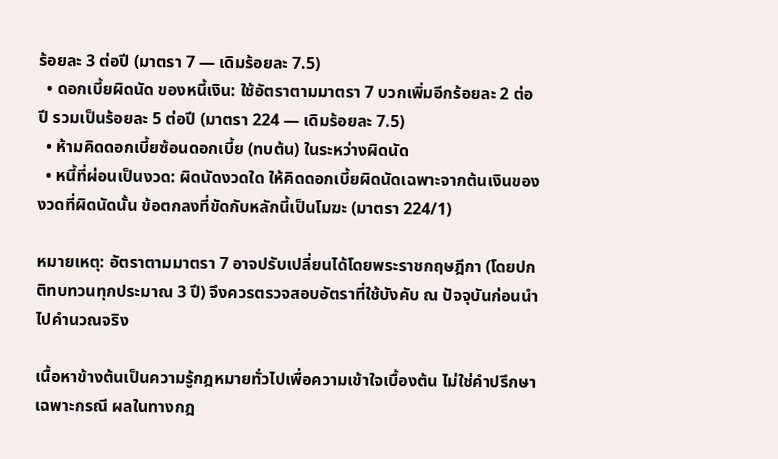ร้อยละ 3 ต่อปี (มาตรา 7 — เดิมร้อยละ 7.5)
  • ดอกเบี้ยผิดนัด ของหนี้เงิน: ใช้อัตราตามมาตรา 7 บวกเพิ่มอีกร้อยละ 2 ต่อปี รวมเป็นร้อยละ 5 ต่อปี (มาตรา 224 — เดิมร้อยละ 7.5)
  • ห้ามคิดดอกเบี้ยซ้อนดอกเบี้ย (ทบต้น) ในระหว่างผิดนัด
  • หนี้ที่ผ่อนเป็นงวด: ผิดนัดงวดใด ให้คิดดอกเบี้ยผิดนัดเฉพาะจากต้นเงินของงวดที่ผิดนัดนั้น ข้อตกลงที่ขัดกับหลักนี้เป็นโมฆะ (มาตรา 224/1)

หมายเหตุ: อัตราตามมาตรา 7 อาจปรับเปลี่ยนได้โดยพระราชกฤษฎีกา (โดยปกติทบทวนทุกประมาณ 3 ปี) จึงควรตรวจสอบอัตราที่ใช้บังคับ ณ ปัจจุบันก่อนนำไปคำนวณจริง

เนื้อหาข้างต้นเป็นความรู้กฎหมายทั่วไปเพื่อความเข้าใจเบื้องต้น ไม่ใช่คำปรึกษาเฉพาะกรณี ผลในทางกฎ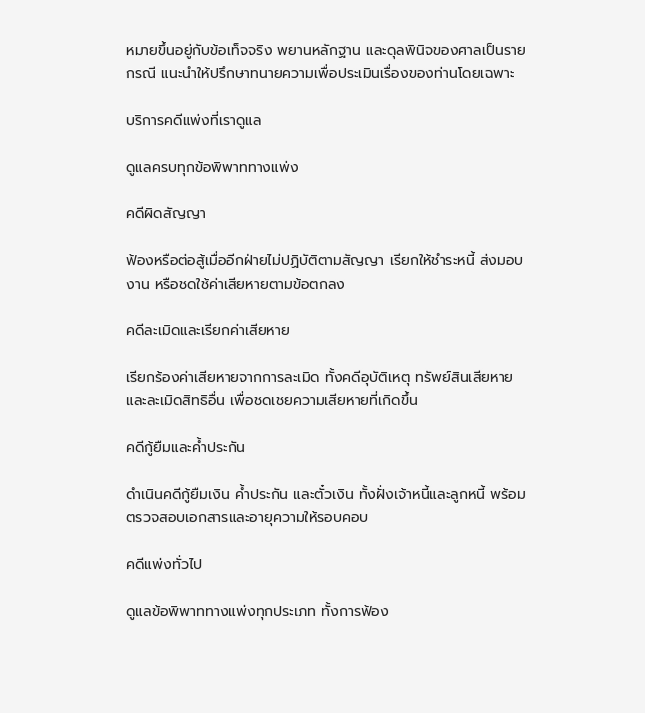หมายขึ้นอยู่กับข้อเท็จจริง พยานหลักฐาน และดุลพินิจของศาลเป็นรายกรณี แนะนำให้ปรึกษาทนายความเพื่อประเมินเรื่องของท่านโดยเฉพาะ

บริการคดีแพ่งที่เราดูแล

ดูแลครบทุกข้อพิพาททางแพ่ง

คดีผิดสัญญา

ฟ้องหรือต่อสู้เมื่ออีกฝ่ายไม่ปฏิบัติตามสัญญา เรียกให้ชำระหนี้ ส่งมอบงาน หรือชดใช้ค่าเสียหายตามข้อตกลง

คดีละเมิดและเรียกค่าเสียหาย

เรียกร้องค่าเสียหายจากการละเมิด ทั้งคดีอุบัติเหตุ ทรัพย์สินเสียหาย และละเมิดสิทธิอื่น เพื่อชดเชยความเสียหายที่เกิดขึ้น

คดีกู้ยืมและค้ำประกัน

ดำเนินคดีกู้ยืมเงิน ค้ำประกัน และตั๋วเงิน ทั้งฝั่งเจ้าหนี้และลูกหนี้ พร้อมตรวจสอบเอกสารและอายุความให้รอบคอบ

คดีแพ่งทั่วไป

ดูแลข้อพิพาททางแพ่งทุกประเภท ทั้งการฟ้อง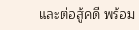และต่อสู้คดี พร้อม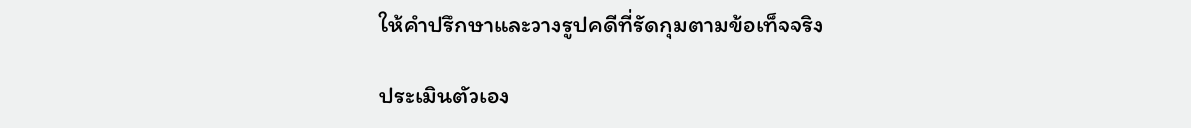ให้คำปรึกษาและวางรูปคดีที่รัดกุมตามข้อเท็จจริง

ประเมินตัวเอง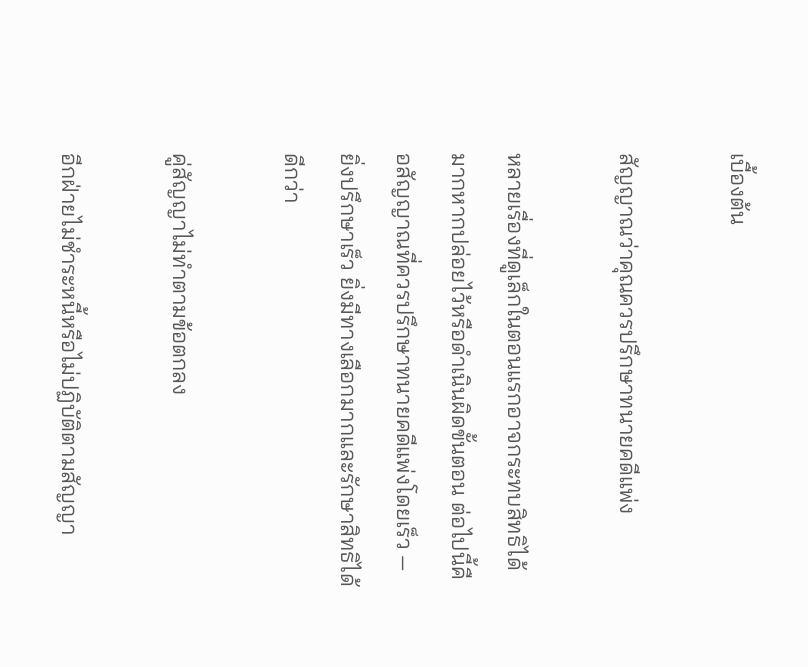เบื้องต้น

สัญญาณว่าคุณควรปรึกษาทนายคดีแพ่ง

หลายเรื่องที่ดูเล็กในตอนแรกอาจกระทบสิทธิได้มากหากปล่อยไว้หรือดำเนินผิดขั้นตอน ต่อไปนี้คือสัญญาณที่ควรปรึกษาทนายคดีแพ่งโดยเร็ว — ยิ่งปรึกษาเร็ว ยิ่งมีทางเลือกมากและรักษาสิทธิได้ดีกว่า

คู่สัญญาไม่ทำตามข้อตกลง

อีกฝ่ายไม่ชำระหนี้หรือไม่ปฏิบัติตามสัญญา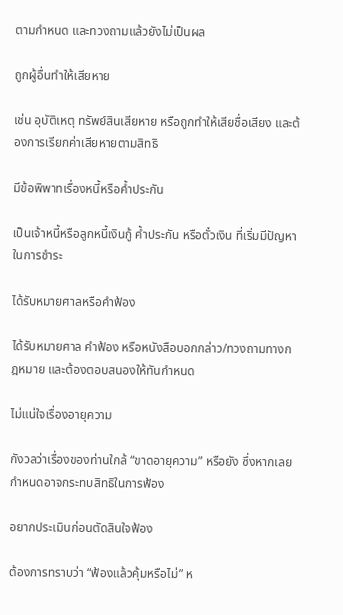ตามกำหนด และทวงถามแล้วยังไม่เป็นผล

ถูกผู้อื่นทำให้เสียหาย

เช่น อุบัติเหตุ ทรัพย์สินเสียหาย หรือถูกทำให้เสียชื่อเสียง และต้องการเรียกค่าเสียหายตามสิทธิ

มีข้อพิพาทเรื่องหนี้หรือค้ำประกัน

เป็นเจ้าหนี้หรือลูกหนี้เงินกู้ ค้ำประกัน หรือตั๋วเงิน ที่เริ่มมีปัญหาในการชำระ

ได้รับหมายศาลหรือคำฟ้อง

ได้รับหมายศาล คำฟ้อง หรือหนังสือบอกกล่าว/ทวงถามทางกฎหมาย และต้องตอบสนองให้ทันกำหนด

ไม่แน่ใจเรื่องอายุความ

กังวลว่าเรื่องของท่านใกล้ “ขาดอายุความ” หรือยัง ซึ่งหากเลยกำหนดอาจกระทบสิทธิในการฟ้อง

อยากประเมินก่อนตัดสินใจฟ้อง

ต้องการทราบว่า “ฟ้องแล้วคุ้มหรือไม่” ห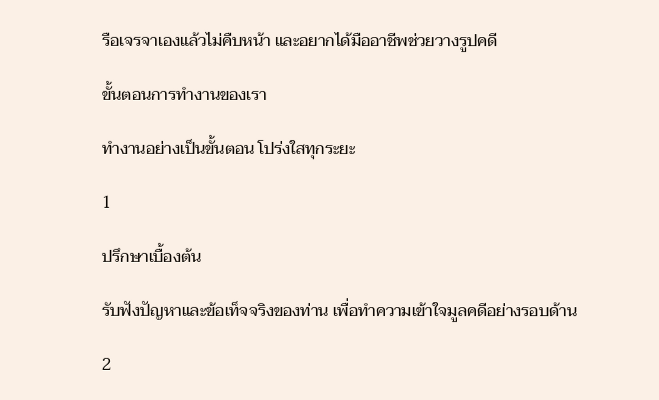รือเจรจาเองแล้วไม่คืบหน้า และอยากได้มืออาชีพช่วยวางรูปคดี

ขั้นตอนการทำงานของเรา

ทำงานอย่างเป็นขั้นตอน โปร่งใสทุกระยะ

1

ปรึกษาเบื้องต้น

รับฟังปัญหาและข้อเท็จจริงของท่าน เพื่อทำความเข้าใจมูลคดีอย่างรอบด้าน

2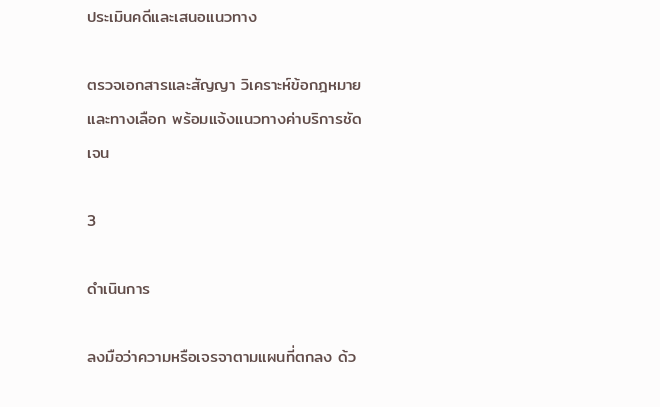ประเมินคดีและเสนอแนวทาง

ตรวจเอกสารและสัญญา วิเคราะห์ข้อกฎหมายและทางเลือก พร้อมแจ้งแนวทางค่าบริการชัดเจน

3

ดำเนินการ

ลงมือว่าความหรือเจรจาตามแผนที่ตกลง ด้ว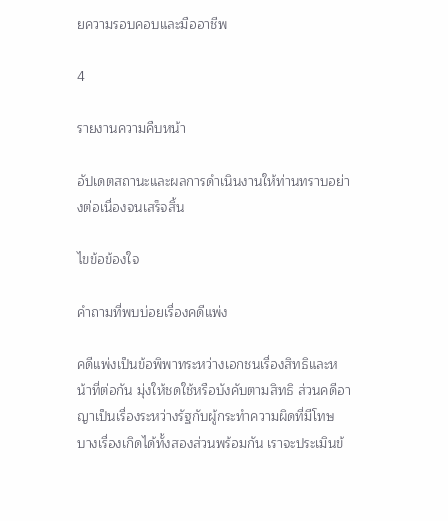ยความรอบคอบและมืออาชีพ

4

รายงานความคืบหน้า

อัปเดตสถานะและผลการดำเนินงานให้ท่านทราบอย่างต่อเนื่องจนเสร็จสิ้น

ไขข้อข้องใจ

คำถามที่พบบ่อยเรื่องคดีแพ่ง

คดีแพ่งเป็นข้อพิพาทระหว่างเอกชนเรื่องสิทธิและหน้าที่ต่อกัน มุ่งให้ชดใช้หรือบังคับตามสิทธิ ส่วนคดีอาญาเป็นเรื่องระหว่างรัฐกับผู้กระทำความผิดที่มีโทษ บางเรื่องเกิดได้ทั้งสองส่วนพร้อมกัน เราจะประเมินข้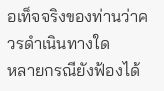อเท็จจริงของท่านว่าควรดำเนินทางใด
หลายกรณียังฟ้องได้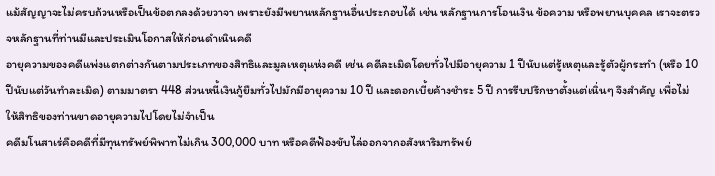แม้สัญญาจะไม่ครบถ้วนหรือเป็นข้อตกลงด้วยวาจา เพราะยังมีพยานหลักฐานอื่นประกอบได้ เช่น หลักฐานการโอนเงิน ข้อความ หรือพยานบุคคล เราจะตรวจหลักฐานที่ท่านมีและประเมินโอกาสให้ก่อนดำเนินคดี
อายุความของคดีแพ่งแตกต่างกันตามประเภทของสิทธิและมูลเหตุแห่งคดี เช่น คดีละเมิดโดยทั่วไปมีอายุความ 1 ปีนับแต่รู้เหตุและรู้ตัวผู้กระทำ (หรือ 10 ปีนับแต่วันทำละเมิด) ตามมาตรา 448 ส่วนหนี้เงินกู้ยืมทั่วไปมักมีอายุความ 10 ปี และดอกเบี้ยค้างชำระ 5 ปี การรีบปรึกษาตั้งแต่เนิ่นๆ จึงสำคัญ เพื่อไม่ให้สิทธิของท่านขาดอายุความไปโดยไม่จำเป็น
คดีมโนสาเร่คือคดีที่มีทุนทรัพย์พิพาทไม่เกิน 300,000 บาท หรือคดีฟ้องขับไล่ออกจากอสังหาริมทรัพย์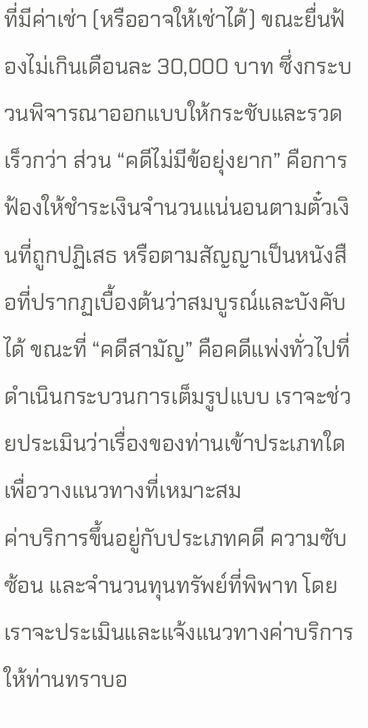ที่มีค่าเช่า (หรืออาจให้เช่าได้) ขณะยื่นฟ้องไม่เกินเดือนละ 30,000 บาท ซึ่งกระบวนพิจารณาออกแบบให้กระชับและรวดเร็วกว่า ส่วน “คดีไม่มีข้อยุ่งยาก” คือการฟ้องให้ชำระเงินจำนวนแน่นอนตามตั๋วเงินที่ถูกปฏิเสธ หรือตามสัญญาเป็นหนังสือที่ปรากฏเบื้องต้นว่าสมบูรณ์และบังคับได้ ขณะที่ “คดีสามัญ” คือคดีแพ่งทั่วไปที่ดำเนินกระบวนการเต็มรูปแบบ เราจะช่วยประเมินว่าเรื่องของท่านเข้าประเภทใดเพื่อวางแนวทางที่เหมาะสม
ค่าบริการขึ้นอยู่กับประเภทคดี ความซับซ้อน และจำนวนทุนทรัพย์ที่พิพาท โดยเราจะประเมินและแจ้งแนวทางค่าบริการให้ท่านทราบอ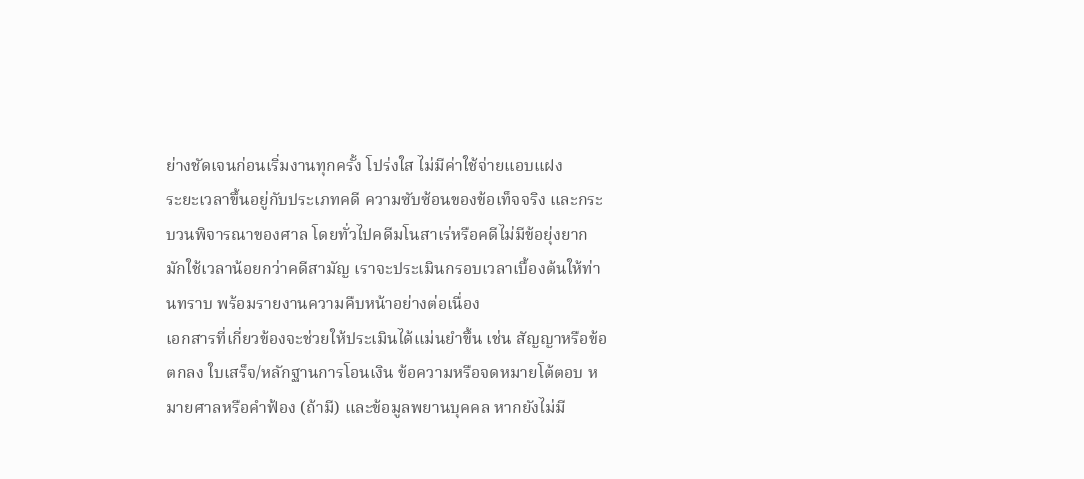ย่างชัดเจนก่อนเริ่มงานทุกครั้ง โปร่งใส ไม่มีค่าใช้จ่ายแอบแฝง
ระยะเวลาขึ้นอยู่กับประเภทคดี ความซับซ้อนของข้อเท็จจริง และกระบวนพิจารณาของศาล โดยทั่วไปคดีมโนสาเร่หรือคดีไม่มีข้อยุ่งยากมักใช้เวลาน้อยกว่าคดีสามัญ เราจะประเมินกรอบเวลาเบื้องต้นให้ท่านทราบ พร้อมรายงานความคืบหน้าอย่างต่อเนื่อง
เอกสารที่เกี่ยวข้องจะช่วยให้ประเมินได้แม่นยำขึ้น เช่น สัญญาหรือข้อตกลง ใบเสร็จ/หลักฐานการโอนเงิน ข้อความหรือจดหมายโต้ตอบ หมายศาลหรือคำฟ้อง (ถ้ามี) และข้อมูลพยานบุคคล หากยังไม่มี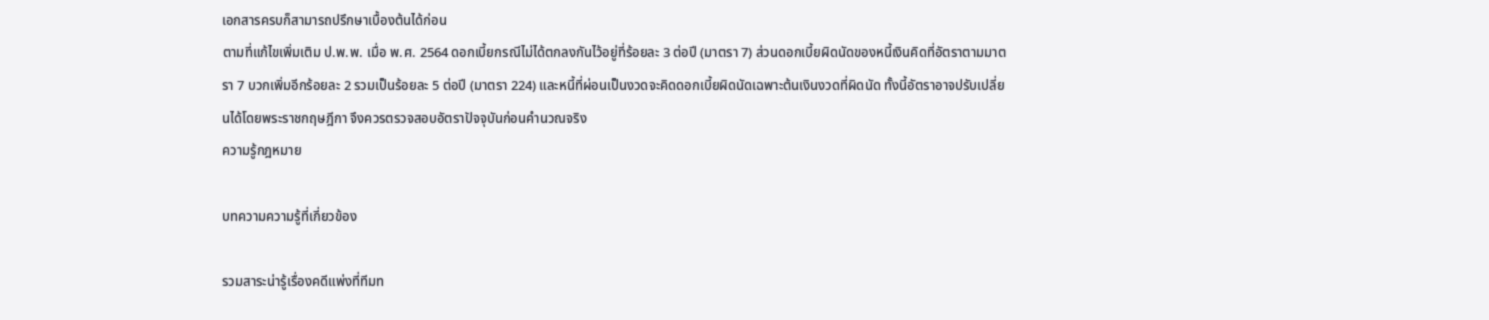เอกสารครบก็สามารถปรึกษาเบื้องต้นได้ก่อน
ตามที่แก้ไขเพิ่มเติม ป.พ.พ. เมื่อ พ.ศ. 2564 ดอกเบี้ยกรณีไม่ได้ตกลงกันไว้อยู่ที่ร้อยละ 3 ต่อปี (มาตรา 7) ส่วนดอกเบี้ยผิดนัดของหนี้เงินคิดที่อัตราตามมาตรา 7 บวกเพิ่มอีกร้อยละ 2 รวมเป็นร้อยละ 5 ต่อปี (มาตรา 224) และหนี้ที่ผ่อนเป็นงวดจะคิดดอกเบี้ยผิดนัดเฉพาะต้นเงินงวดที่ผิดนัด ทั้งนี้อัตราอาจปรับเปลี่ยนได้โดยพระราชกฤษฎีกา จึงควรตรวจสอบอัตราปัจจุบันก่อนคำนวณจริง
ความรู้กฎหมาย

บทความความรู้ที่เกี่ยวข้อง

รวมสาระน่ารู้เรื่องคดีแพ่งที่ทีมท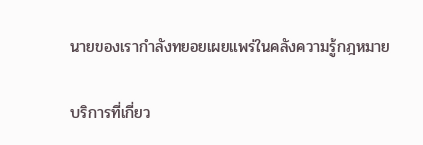นายของเรากำลังทยอยเผยแพร่ในคลังความรู้กฎหมาย

บริการที่เกี่ยว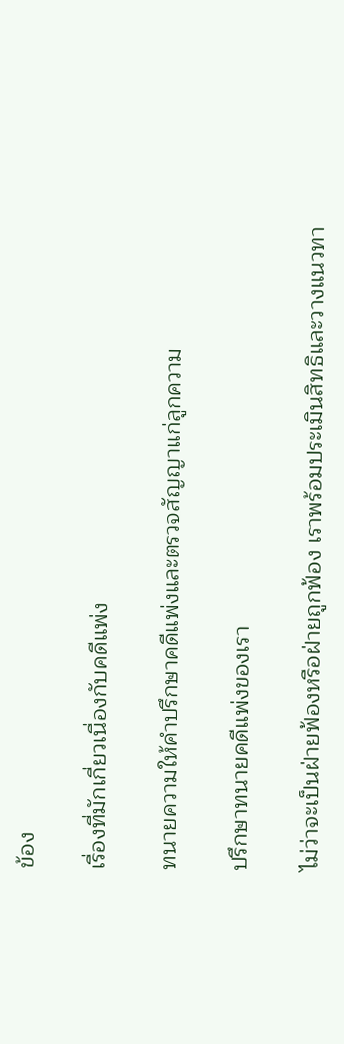ข้อง

เรื่องที่มักเกี่ยวเนื่องกับคดีแพ่ง

ทนายความให้คำปรึกษาคดีแพ่งและตรวจสัญญาแก่ลูกความ

ปรึกษาทนายคดีแพ่งของเรา

ไม่ว่าจะเป็นฝ่ายฟ้องหรือฝ่ายถูกฟ้อง เราพร้อมประเมินสิทธิและวางแนวทา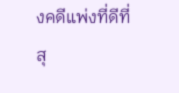งคดีแพ่งที่ดีที่สุ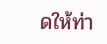ดให้ท่า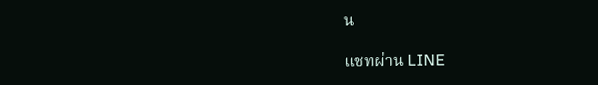น

แชทผ่าน LINE